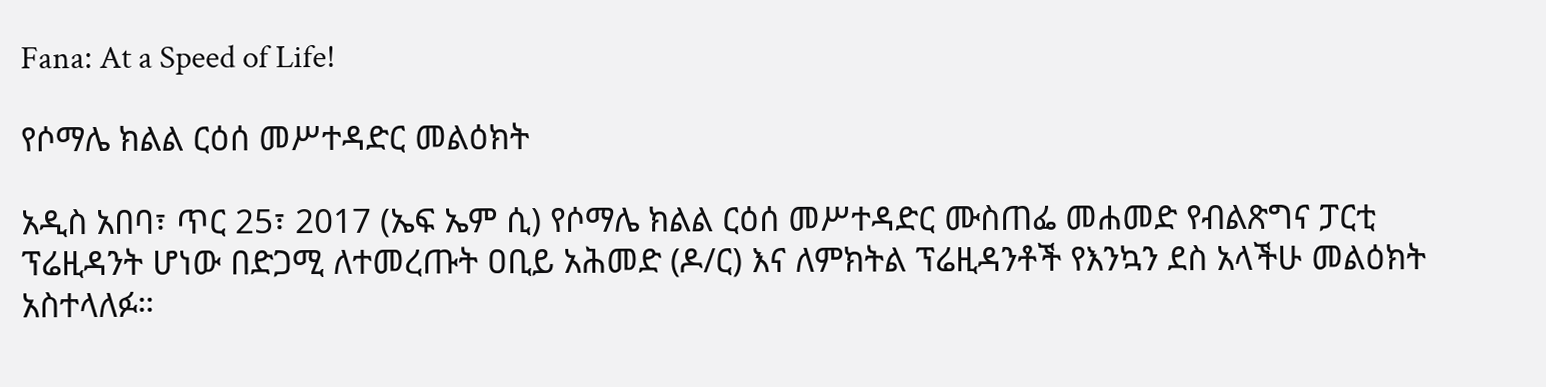Fana: At a Speed of Life!

የሶማሌ ክልል ርዕሰ መሥተዳድር መልዕክት

አዲስ አበባ፣ ጥር 25፣ 2017 (ኤፍ ኤም ሲ) የሶማሌ ክልል ርዕሰ መሥተዳድር ሙስጠፌ መሐመድ የብልጽግና ፓርቲ ፕሬዚዳንት ሆነው በድጋሚ ለተመረጡት ዐቢይ አሕመድ (ዶ/ር) እና ለምክትል ፕሬዚዳንቶች የእንኳን ደስ አላችሁ መልዕክት አስተላለፉ።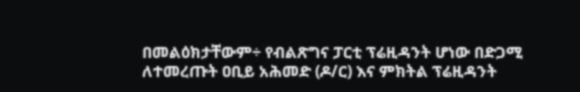በመልዕክታቸውም÷ የብልጽግና ፓርቲ ፕሬዚዳንት ሆነው በድጋሚ ለተመረጡት ዐቢይ አሕመድ (ዶ/ር) እና ምክትል ፕሬዚዳንት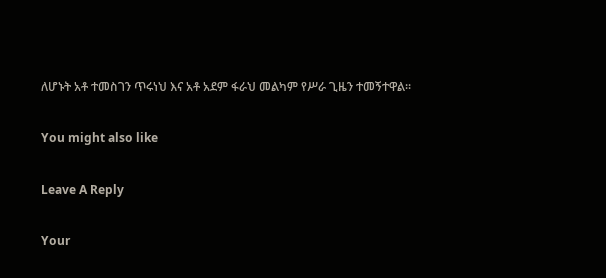ለሆኑት አቶ ተመስገን ጥሩነህ እና አቶ አደም ፋራህ መልካም የሥራ ጊዜን ተመኝተዋል፡፡

You might also like

Leave A Reply

Your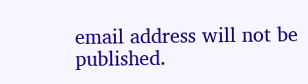email address will not be published.